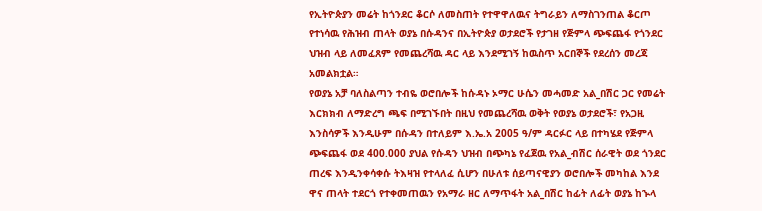የኢትዮጵያን መሬት ከጎንደር ቆርሶ ለመስጠት የተዋዋለዉና ትግራይን ለማስገንጠል ቆርጦ የተነሳዉ የሕዝብ ጠላት ወያኔ በሱዳንና በኢትዮጵያ ወታደሮች የታገዘ የጅምላ ጭፍጨፋ የጎንደር ህዝብ ላይ ለመፈጸም የመጨረሻዉ ዳር ላይ እንደሚገኝ ከዉስጥ አርበኞች የደረሰን መረጃ አመልክቷል።
የወያኔ አቻ ባለስልጣን ተብዬ ወሮበሎች ከሱዳኑ ኦማር ሁሴን መሓመድ አል_በሽር ጋር የመሬት እርክክብ ለማድረግ ጫፍ በሚገኙበት በዚህ የመጨረሻዉ ወቅት የወያኔ ወታደሮች፣ የአጋዚ እንስሳዎች እንዲሁም በሱዳን በተለይም እ.ኤ.አ 2005 ዓ/ም ዳርፉር ላይ በተካሄደ የጅምላ ጭፍጨፋ ወደ 400.000 ያህል የሱዳን ህዝብ በጭካኔ የፈጀዉ የአል_ብሽር ሰራዊት ወደ ጎንደር ጠረፍ እንዲንቀሳቀሱ ትእዛዝ የተላለፈ ሲሆን በሁለቱ ሰይጣናዊያን ወሮበሎች መካከል እንደ ዋና ጠላት ተደርጎ የተቀመጠዉን የአማራ ዘር ለማጥፋት አል_በሽር ከፊት ለፊት ወያኔ ከኍላ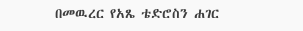በመዉረር የአጼ ቴድሮስን ሐገር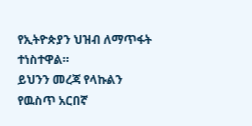የኢትዮጵያን ህዝብ ለማጥፋት ተነስተዋል።
ይህንን መረጃ የላኩልን የዉስጥ አርበኛ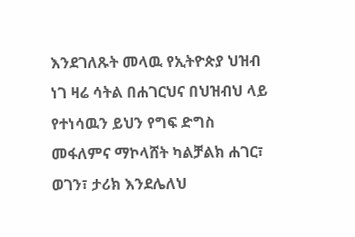እንደገለጹት መላዉ የኢትዮጵያ ህዝብ ነገ ዛሬ ሳትል በሐገርህና በህዝብህ ላይ የተነሳዉን ይህን የግፍ ድግስ መፋለምና ማኮላሸት ካልቻልክ ሐገር፣ ወገን፣ ታሪክ እንደሌለህ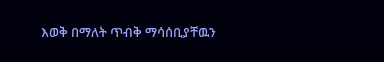እወቅ በማለት ጥብቅ ማሳሰቢያቸዉን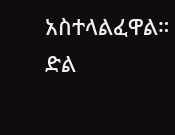አስተላልፈዋል።
ድል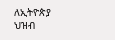ለኢትዮጵያ ህዝብ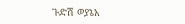ጉድሽ ወያኔአ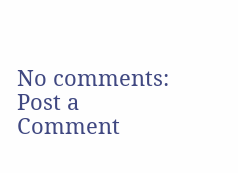No comments:
Post a Comment